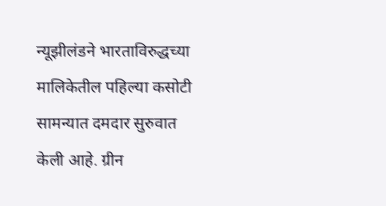न्यूझीलंडने भारताविरुद्धच्या मालिकेतील पहिल्या कसोटी सामन्यात दमदार सुरुवात केली आहे. ग्रीन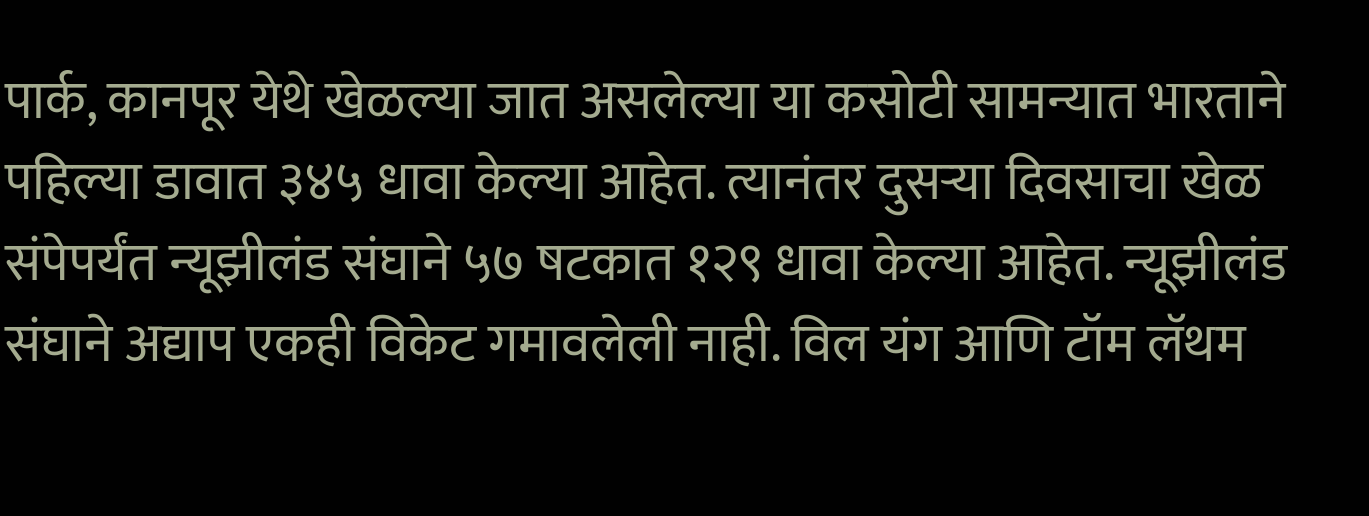पार्क, कानपूर येथे खेळल्या जात असलेल्या या कसोटी सामन्यात भारताने पहिल्या डावात ३४५ धावा केल्या आहेत. त्यानंतर दुसऱ्या दिवसाचा खेळ संपेपर्यंत न्यूझीलंड संघाने ५७ षटकात १२९ धावा केल्या आहेत. न्यूझीलंड संघाने अद्याप एकही विकेट गमावलेली नाही. विल यंग आणि टॉम लॅथम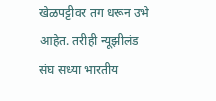खेळपट्टीवर तग धरून उभे आहेत. तरीही न्यूझीलंड संघ सध्या भारतीय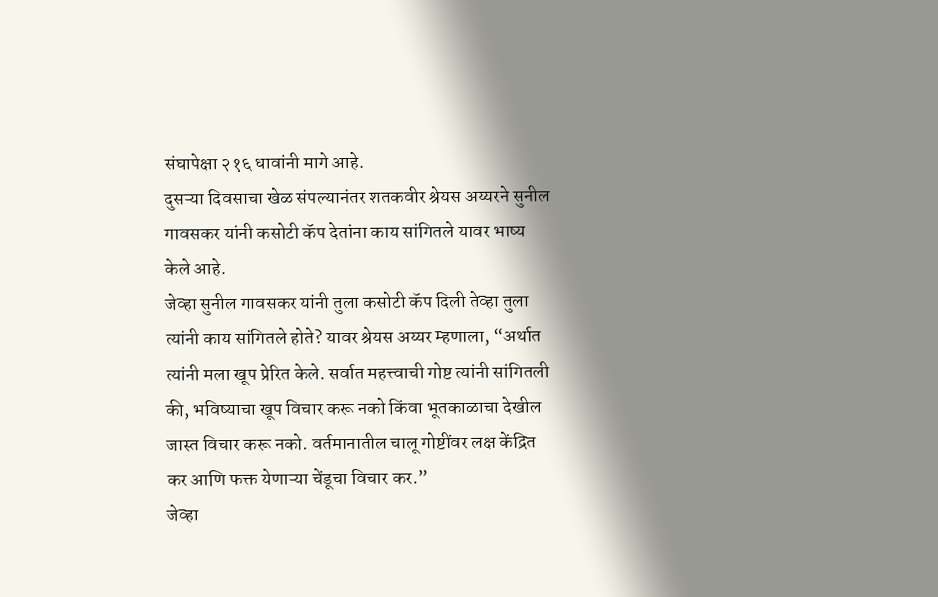संघापेक्षा २१६ धावांनी मागे आहे.
दुसऱ्या दिवसाचा खेळ संपल्यानंतर शतकवीर श्रेयस अय्यरने सुनील गावसकर यांनी कसोटी कॅप देतांना काय सांगितले यावर भाष्य केले आहे.
जेव्हा सुनील गावसकर यांनी तुला कसोटी कॅप दिली तेव्हा तुला त्यांनी काय सांगितले होते? यावर श्रेयस अय्यर म्हणाला, “अर्थात त्यांनी मला खूप प्रेरित केले. सर्वात महत्त्वाची गोष्ट त्यांनी सांगितली की, भविष्याचा खूप विचार करू नको किंवा भूतकाळाचा देखील जास्त विचार करू नको. वर्तमानातील चालू गोष्टींवर लक्ष केंद्रित कर आणि फक्त येणाऱ्या चेंडूचा विचार कर.”
जेव्हा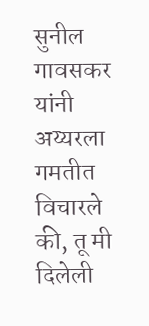सुनील गावसकर यांनी अय्यरला गमतीत विचारले की, तू मी दिलेली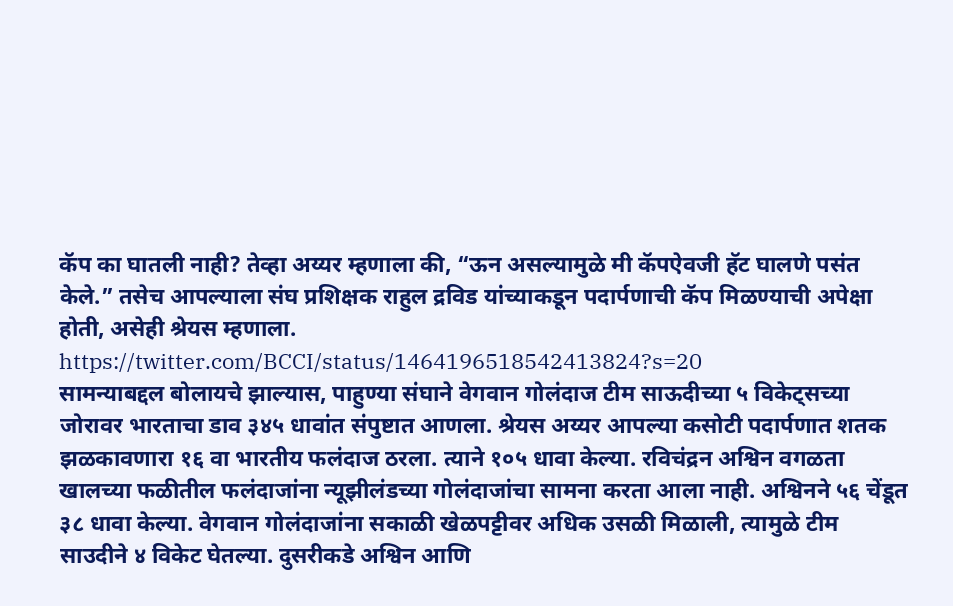कॅप का घातली नाही? तेव्हा अय्यर म्हणाला की, “ऊन असल्यामुळे मी कॅपऐवजी हॅट घालणे पसंत केले.” तसेच आपल्याला संघ प्रशिक्षक राहुल द्रविड यांच्याकडून पदार्पणाची कॅप मिळण्याची अपेक्षा होती, असेही श्रेयस म्हणाला.
https://twitter.com/BCCI/status/1464196518542413824?s=20
सामन्याबद्दल बोलायचे झाल्यास, पाहुण्या संघाने वेगवान गोलंदाज टीम साऊदीच्या ५ विकेट्सच्या जोरावर भारताचा डाव ३४५ धावांत संपुष्टात आणला. श्रेयस अय्यर आपल्या कसोटी पदार्पणात शतक झळकावणारा १६ वा भारतीय फलंदाज ठरला. त्याने १०५ धावा केल्या. रविचंद्रन अश्विन वगळता खालच्या फळीतील फलंदाजांना न्यूझीलंडच्या गोलंदाजांचा सामना करता आला नाही. अश्विनने ५६ चेंडूत ३८ धावा केल्या. वेगवान गोलंदाजांना सकाळी खेळपट्टीवर अधिक उसळी मिळाली, त्यामुळे टीम साउदीने ४ विकेट घेतल्या. दुसरीकडे अश्विन आणि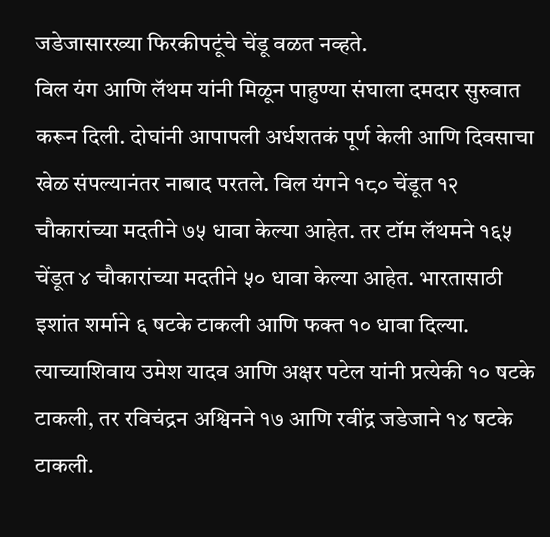जडेजासारख्या फिरकीपटूंचे चेंडू वळत नव्हते.
विल यंग आणि लॅथम यांनी मिळून पाहुण्या संघाला दमदार सुरुवात करून दिली. दोघांनी आपापली अर्धशतकं पूर्ण केली आणि दिवसाचा खेळ संपल्यानंतर नाबाद परतले. विल यंगने १८० चेंडूत १२ चौकारांच्या मदतीने ७५ धावा केल्या आहेत. तर टॉम लॅथमने १६५ चेंडूत ४ चौकारांच्या मदतीने ५० धावा केल्या आहेत. भारतासाठी इशांत शर्माने ६ षटके टाकली आणि फक्त १० धावा दिल्या. त्याच्याशिवाय उमेश यादव आणि अक्षर पटेल यांनी प्रत्येकी १० षटके टाकली, तर रविचंद्रन अश्विनने १७ आणि रवींद्र जडेजाने १४ षटके टाकली.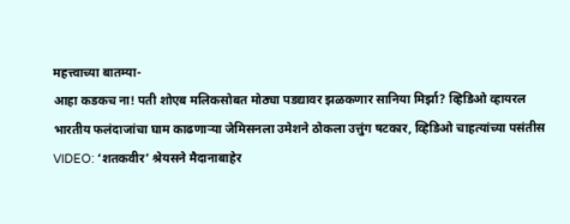महत्त्वाच्या बातम्या-
आहा कडकच ना! पती शोएब मलिकसोबत मोठ्या पडद्यावर झळकणार सानिया मिर्झा? व्हिडिओ व्हायरल
भारतीय फलंदाजांचा घाम काढणाऱ्या जेमिसनला उमेशने ठोकला उत्तुंग षटकार, व्हिडिओ चाहत्यांच्या पसंतीस
VIDEO: ‘शतकवीर’ श्रेयसने मैदानाबाहेर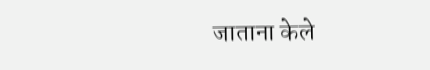जाताना केले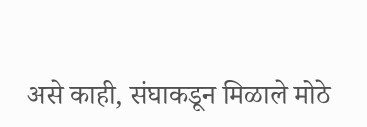असे काही, संघाकडून मिळाले मोठे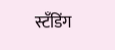स्टँडिंग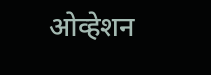ओव्हेशन